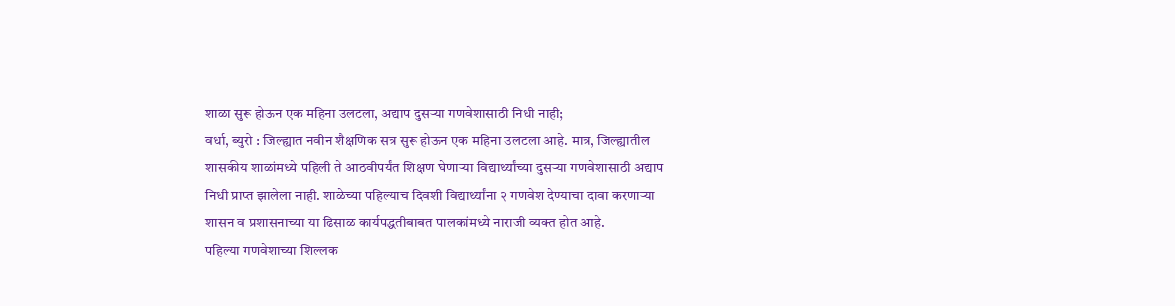शाळा सुरू होऊन एक महिना उलटला, अद्याप दुसऱ्या गणवेशासाठी निधी नाही;
वर्धा, ब्युरो : जिल्ह्यात नवीन शैक्षणिक सत्र सुरू होऊन एक महिना उलटला आहे. मात्र, जिल्ह्यातील शासकीय शाळांमध्ये पहिली ते आठवीपर्यंत शिक्षण घेणाऱ्या विद्यार्थ्यांच्या दुसऱ्या गणवेशासाठी अद्याप निधी प्राप्त झालेला नाही. शाळेच्या पहिल्याच दिवशी विद्यार्थ्यांना २ गणवेश देण्याचा दावा करणाऱ्या शासन व प्रशासनाच्या या ढिसाळ कार्यपद्धतीबाबत पालकांमध्ये नाराजी व्यक्त होत आहे.
पहिल्या गणवेशाच्या शिल्लक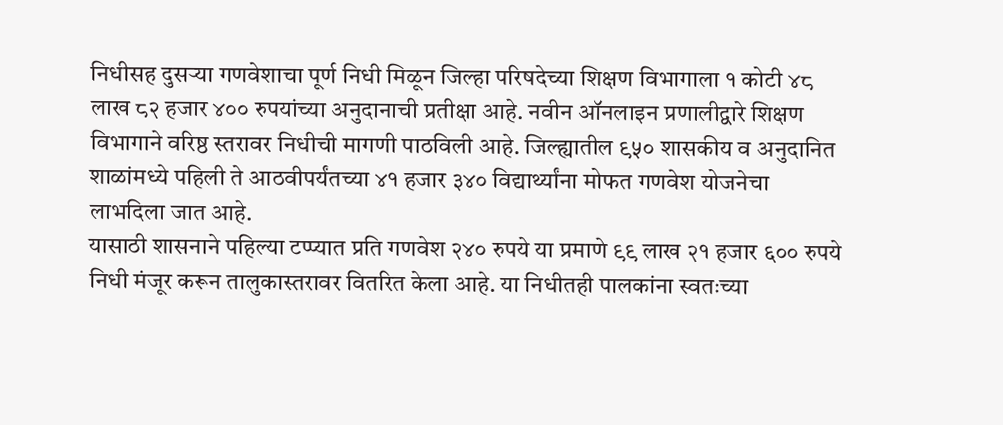निधीसह दुसऱ्या गणवेशाचा पूर्ण निधी मिळून जिल्हा परिषदेच्या शिक्षण विभागाला १ कोटी ४८ लाख ८२ हजार ४०० रुपयांच्या अनुदानाची प्रतीक्षा आहे. नवीन ऑनलाइन प्रणालीद्वारे शिक्षण विभागाने वरिष्ठ स्तरावर निधीची मागणी पाठविली आहे. जिल्ह्यातील ९५० शासकीय व अनुदानित शाळांमध्ये पहिली ते आठवीपर्यंतच्या ४१ हजार ३४० विद्यार्थ्यांना मोफत गणवेश योजनेचा लाभदिला जात आहे.
यासाठी शासनाने पहिल्या टप्प्यात प्रति गणवेश २४० रुपये या प्रमाणे ९९ लाख २१ हजार ६०० रुपये निधी मंजूर करून तालुकास्तरावर वितरित केला आहे. या निधीतही पालकांना स्वतःच्या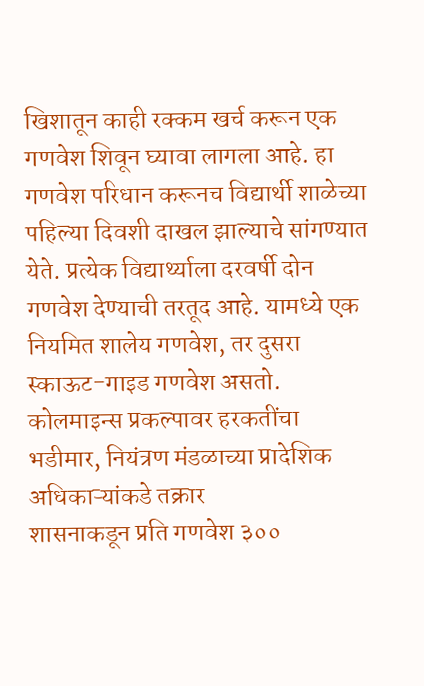खिशातून काही रक्कम खर्च करून एक गणवेश शिवून घ्यावा लागला आहे. हा गणवेश परिधान करूनच विद्यार्थी शाळेच्या पहिल्या दिवशी दाखल झाल्याचे सांगण्यात येते. प्रत्येक विद्यार्थ्याला दरवर्षी दोन गणवेश देण्याची तरतूद आहे. यामध्ये एक नियमित शालेय गणवेश, तर दुसरा स्काऊट-गाइड गणवेश असतो.
कोलमाइन्स प्रकल्पावर हरकतींचा भडीमार, नियंत्रण मंडळाच्या प्रादेशिक अधिकाऱ्यांकडे तक्रार
शासनाकडून प्रति गणवेश ३००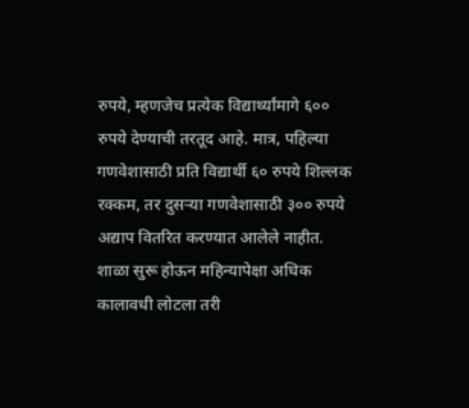रुपये, म्हणजेच प्रत्येक विद्यार्थ्यांमागे ६०० रुपये देण्याची तरतूद आहे. मात्र, पहिल्या गणवेशासाठी प्रति विद्यार्थी ६० रुपये शिल्लक रक्कम, तर दुसऱ्या गणवेशासाठी ३०० रुपये अद्याप वितरित करण्यात आलेले नाहीत. शाळा सुरू होऊन महिन्यापेक्षा अधिक कालावधी लोटला तरी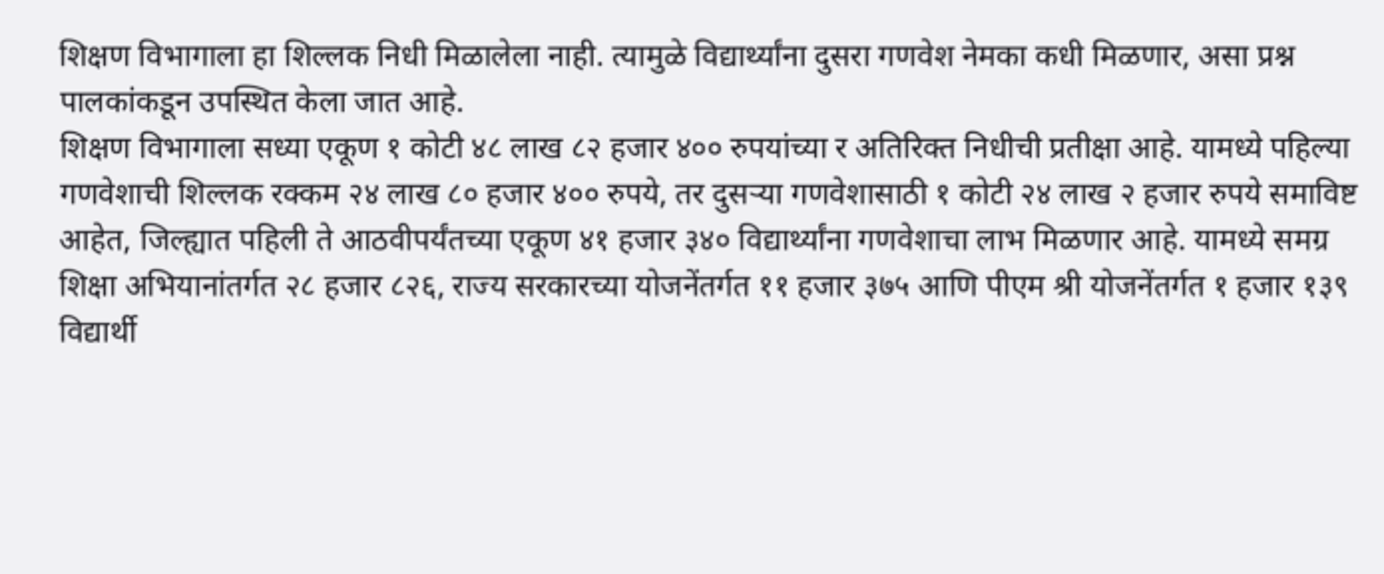शिक्षण विभागाला हा शिल्लक निधी मिळालेला नाही. त्यामुळे विद्यार्थ्यांना दुसरा गणवेश नेमका कधी मिळणार, असा प्रश्न पालकांकडून उपस्थित केला जात आहे.
शिक्षण विभागाला सध्या एकूण १ कोटी ४८ लाख ८२ हजार ४०० रुपयांच्या र अतिरिक्त निधीची प्रतीक्षा आहे. यामध्ये पहिल्या गणवेशाची शिल्लक रक्कम २४ लाख ८० हजार ४०० रुपये, तर दुसऱ्या गणवेशासाठी १ कोटी २४ लाख २ हजार रुपये समाविष्ट आहेत, जिल्ह्यात पहिली ते आठवीपर्यंतच्या एकूण ४१ हजार ३४० विद्यार्थ्यांना गणवेशाचा लाभ मिळणार आहे. यामध्ये समग्र शिक्षा अभियानांतर्गत २८ हजार ८२६, राज्य सरकारच्या योजनेंतर्गत ११ हजार ३७५ आणि पीएम श्री योजनेंतर्गत १ हजार १३९ विद्यार्थी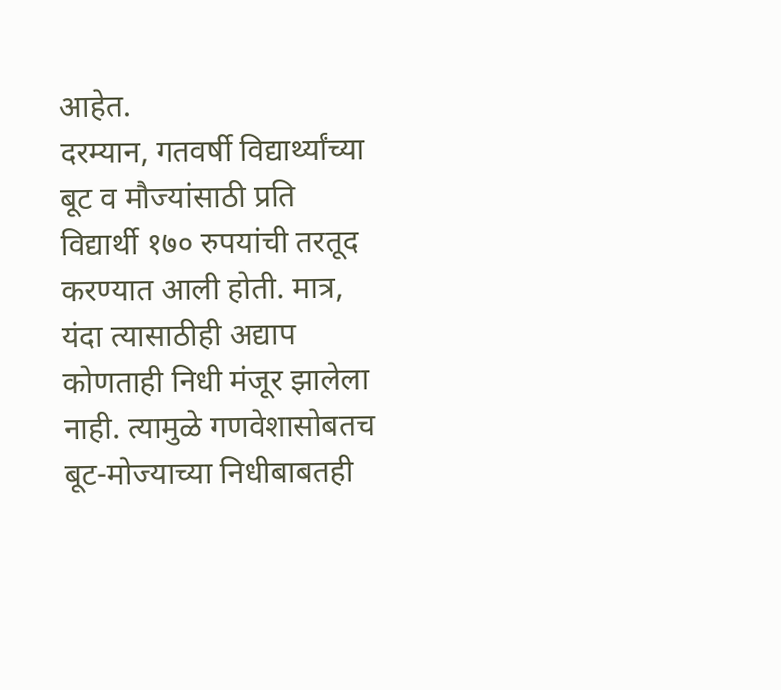आहेत.
दरम्यान, गतवर्षी विद्यार्थ्यांच्या बूट व मौज्यांसाठी प्रति विद्यार्थी १७० रुपयांची तरतूद करण्यात आली होती. मात्र, यंदा त्यासाठीही अद्याप कोणताही निधी मंजूर झालेला नाही. त्यामुळे गणवेशासोबतच बूट-मोज्याच्या निधीबाबतही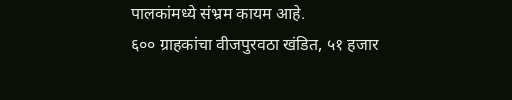पालकांमध्ये संभ्रम कायम आहे.
६०० ग्राहकांचा वीजपुरवठा खंडित, ५१ हजार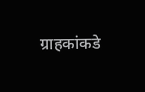ग्राहकांकडे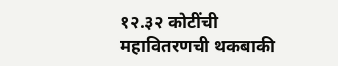१२.३२ कोटींची महावितरणची थकबाकी